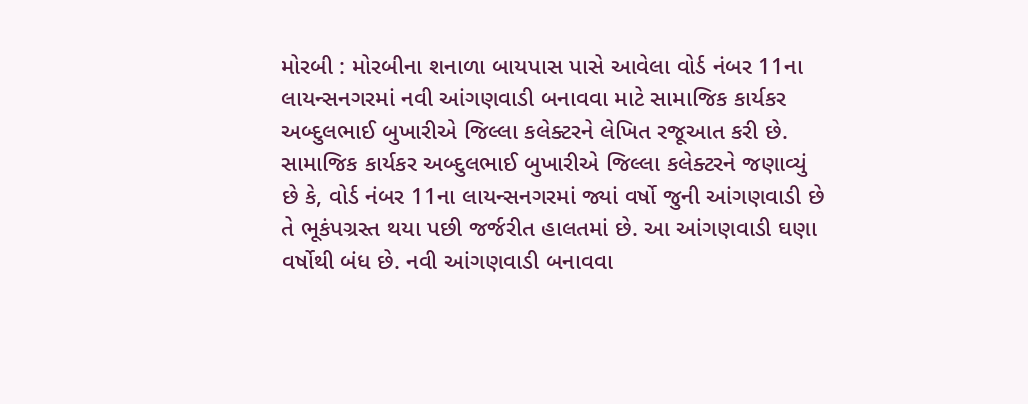મોરબી : મોરબીના શનાળા બાયપાસ પાસે આવેલા વોર્ડ નંબર 11ના લાયન્સનગરમાં નવી આંગણવાડી બનાવવા માટે સામાજિક કાર્યકર અબ્દુલભાઈ બુખારીએ જિલ્લા કલેક્ટરને લેખિત રજૂઆત કરી છે. સામાજિક કાર્યકર અબ્દુલભાઈ બુખારીએ જિલ્લા કલેક્ટરને જણાવ્યું છે કે, વોર્ડ નંબર 11ના લાયન્સનગરમાં જ્યાં વર્ષો જુની આંગણવાડી છે તે ભૂકંપગ્રસ્ત થયા પછી જર્જરીત હાલતમાં છે. આ આંગણવાડી ઘણા વર્ષોથી બંધ છે. નવી આંગણવાડી બનાવવા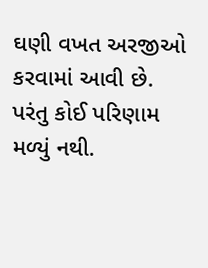ઘણી વખત અરજીઓ કરવામાં આવી છે. પરંતુ કોઈ પરિણામ મળ્યું નથી.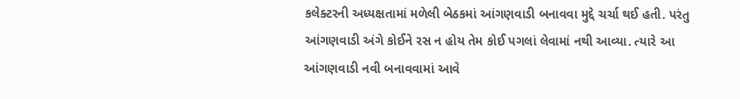કલેક્ટરની અધ્યક્ષતામાં મળેલી બેઠકમાં આંગણવાડી બનાવવા મુદ્દે ચર્ચા થઈ હતી. પરંતુ આંગણવાડી અંગે કોઈને રસ ન હોય તેમ કોઈ પગલાં લેવામાં નથી આવ્યા. ત્યારે આ આંગણવાડી નવી બનાવવામાં આવે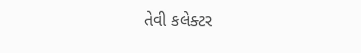તેવી કલેક્ટર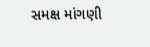સમક્ષ માંગણી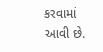કરવામાં આવી છે.